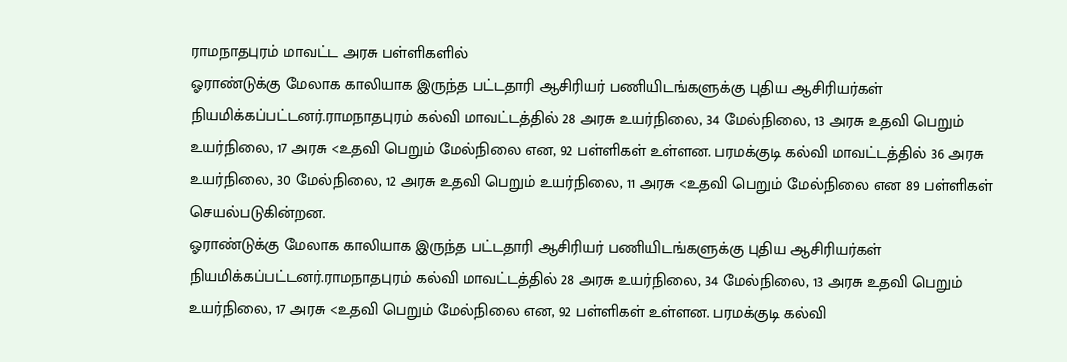ராமநாதபுரம் மாவட்ட அரசு பள்ளிகளில்
ஓராண்டுக்கு மேலாக காலியாக இருந்த பட்டதாரி ஆசிரியர் பணியிடங்களுக்கு புதிய ஆசிரியர்கள் நியமிக்கப்பட்டனர்.ராமநாதபுரம் கல்வி மாவட்டத்தில் 28 அரசு உயர்நிலை, 34 மேல்நிலை, 13 அரசு உதவி பெறும் உயர்நிலை, 17 அரசு <உதவி பெறும் மேல்நிலை என, 92 பள்ளிகள் உள்ளன. பரமக்குடி கல்வி மாவட்டத்தில் 36 அரசு உயர்நிலை, 30 மேல்நிலை, 12 அரசு உதவி பெறும் உயர்நிலை, 11 அரசு <உதவி பெறும் மேல்நிலை என 89 பள்ளிகள் செயல்படுகின்றன.
ஓராண்டுக்கு மேலாக காலியாக இருந்த பட்டதாரி ஆசிரியர் பணியிடங்களுக்கு புதிய ஆசிரியர்கள் நியமிக்கப்பட்டனர்.ராமநாதபுரம் கல்வி மாவட்டத்தில் 28 அரசு உயர்நிலை, 34 மேல்நிலை, 13 அரசு உதவி பெறும் உயர்நிலை, 17 அரசு <உதவி பெறும் மேல்நிலை என, 92 பள்ளிகள் உள்ளன. பரமக்குடி கல்வி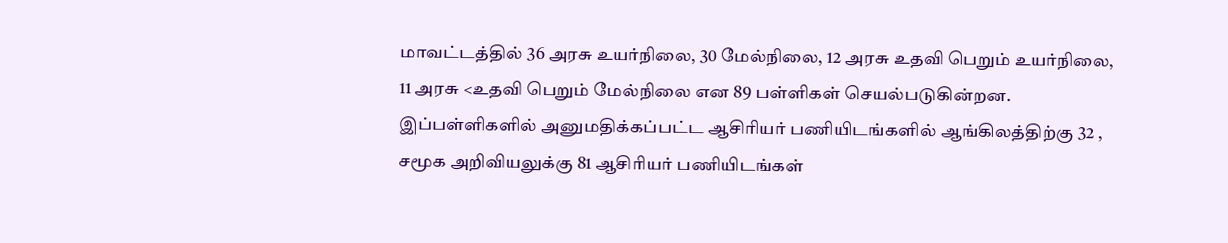மாவட்டத்தில் 36 அரசு உயர்நிலை, 30 மேல்நிலை, 12 அரசு உதவி பெறும் உயர்நிலை, 11 அரசு <உதவி பெறும் மேல்நிலை என 89 பள்ளிகள் செயல்படுகின்றன.
இப்பள்ளிகளில் அனுமதிக்கப்பட்ட ஆசிரியர் பணியிடங்களில் ஆங்கிலத்திற்கு 32 , சமூக அறிவியலுக்கு 81 ஆசிரியர் பணியிடங்கள்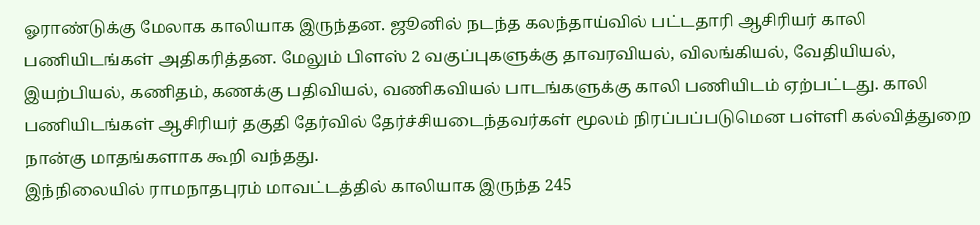ஓராண்டுக்கு மேலாக காலியாக இருந்தன. ஜூனில் நடந்த கலந்தாய்வில் பட்டதாரி ஆசிரியர் காலி பணியிடங்கள் அதிகரித்தன. மேலும் பிளஸ் 2 வகுப்புகளுக்கு தாவரவியல், விலங்கியல், வேதியியல், இயற்பியல், கணிதம், கணக்கு பதிவியல், வணிகவியல் பாடங்களுக்கு காலி பணியிடம் ஏற்பட்டது. காலி பணியிடங்கள் ஆசிரியர் தகுதி தேர்வில் தேர்ச்சியடைந்தவர்கள் மூலம் நிரப்பப்படுமென பள்ளி கல்வித்துறை நான்கு மாதங்களாக கூறி வந்தது.
இந்நிலையில் ராமநாதபுரம் மாவட்டத்தில் காலியாக இருந்த 245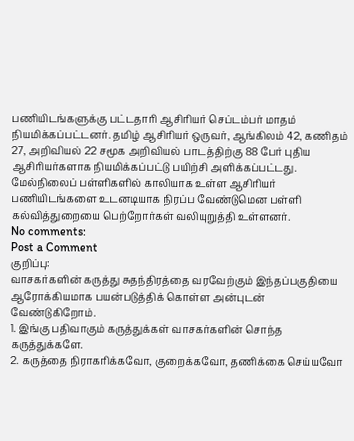பணியிடங்களுக்கு பட்டதாரி ஆசிரியர் செப்டம்பர் மாதம் நியமிக்கப்பட்டனர். தமிழ் ஆசிரியர் ஒருவர், ஆங்கிலம் 42, கணிதம் 27, அறிவியல் 22 சமூக அறிவியல் பாடத்திற்கு 88 பேர் புதிய ஆசிரியர்களாக நியமிக்கப்பட்டு பயிற்சி அளிக்கப்பட்டது.
மேல்நிலைப் பள்ளிகளில் காலியாக உள்ள ஆசிரியர் பணியிடங்களை உடனடியாக நிரப்ப வேண்டுமென பள்ளி கல்வித்துறையை பெற்றோர்கள் வலியுறுத்தி உள்ளனர்.
No comments:
Post a Comment
குறிப்பு:
வாசகர்களின் கருத்து சுதந்திரத்தை வரவேற்கும் இந்தப்பகுதியை ஆரோக்கியமாக பயன்படுத்திக் கொள்ள அன்புடன் வேண்டுகிறோம்.
1. இங்கு பதிவாகும் கருத்துக்கள் வாசகர்களின் சொந்த கருத்துக்களே.
2. கருத்தை நிராகரிக்கவோ, குறைக்கவோ, தணிக்கை செய்யவோ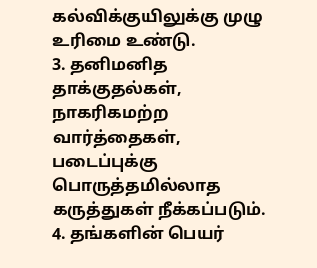கல்விக்குயிலுக்கு முழு உரிமை உண்டு.
3. தனிமனித தாக்குதல்கள், நாகரிகமற்ற வார்த்தைகள், படைப்புக்கு பொருத்தமில்லாத கருத்துகள் நீக்கப்படும்.
4. தங்களின் பெயர்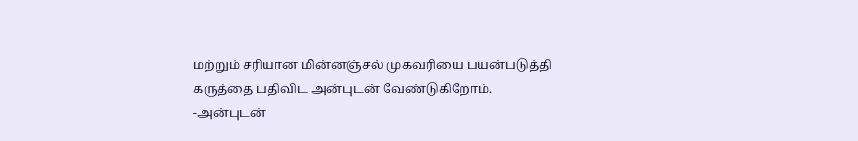மற்றும் சரியான மின்னஞ்சல் முகவரியை பயன்படுத்தி கருத்தை பதிவிட அன்புடன் வேண்டுகிறோம்.
-அன்புடன்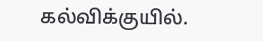கல்விக்குயில்.